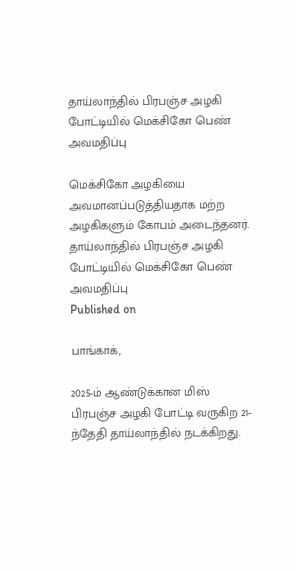தாய்லாந்தில் பிரபஞ்ச அழகி போட்டியில் மெக்சிகோ பெண் அவமதிப்பு

மெக்சிகோ அழகியை அவமானப்படுத்தியதாக மற்ற அழகிகளும் கோபம் அடைந்தனர்.
தாய்லாந்தில் பிரபஞ்ச அழகி போட்டியில் மெக்சிகோ பெண் அவமதிப்பு
Published on

பாங்காக்,

2025-ம் ஆண்டுக்கான மிஸ் பிரபஞ்ச அழகி போட்டி வருகிற 21-ந்தேதி தாய்லாந்தில் நடக்கிறது.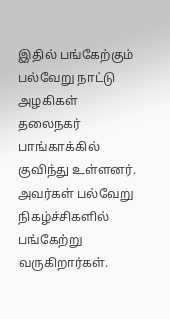இதில் பங்கேற்கும் பல்வேறு நாட்டு அழகிகள் தலைநகர் பாங்காக்கில் குவிந்து உள்ளனர். அவர்கள் பல்வேறு நிகழ்ச்சிகளில் பங்கேற்று வருகிறார்கள்.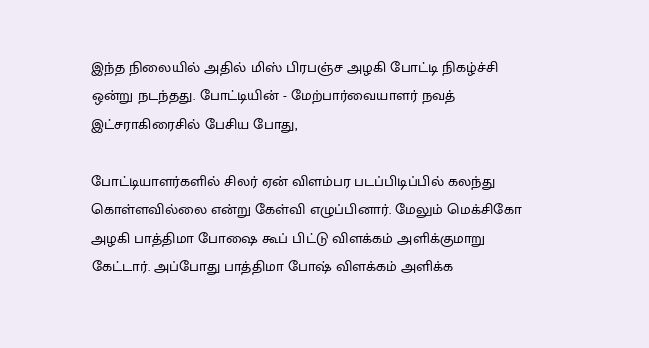இந்த நிலையில் அதில் மிஸ் பிரபஞ்ச அழகி போட்டி நிகழ்ச்சி ஒன்று நடந்தது. போட்டியின் - மேற்பார்வையாளர் நவத் இட்சராகிரைசில் பேசிய போது,

போட்டியாளர்களில் சிலர் ஏன் விளம்பர படப்பிடிப்பில் கலந்து கொள்ளவில்லை என்று கேள்வி எழுப்பினார். மேலும் மெக்சிகோ அழகி பாத்திமா போஷை கூப் பிட்டு விளக்கம் அளிக்குமாறு கேட்டார். அப்போது பாத்திமா போஷ் விளக்கம் அளிக்க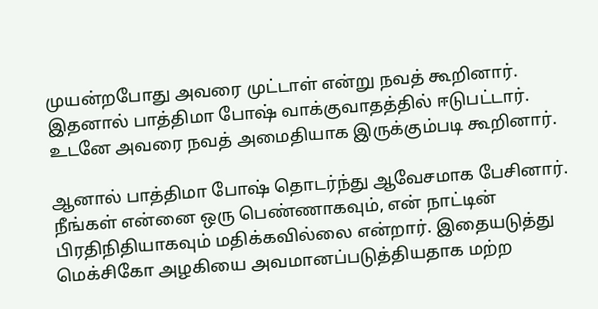முயன்றபோது அவரை முட்டாள் என்று நவத் கூறினார். இதனால் பாத்திமா போஷ் வாக்குவாதத்தில் ஈடுபட்டார். உடனே அவரை நவத் அமைதியாக இருக்கும்படி கூறினார்.

ஆனால் பாத்திமா போஷ் தொடர்ந்து ஆவேசமாக பேசினார். நீங்கள் என்னை ஒரு பெண்ணாகவும், என் நாட்டின் பிரதிநிதியாகவும் மதிக்கவில்லை என்றார். இதையடுத்து மெக்சிகோ அழகியை அவமானப்படுத்தியதாக மற்ற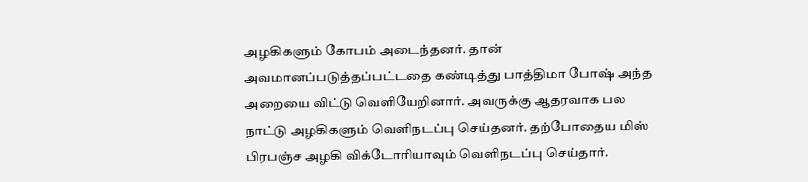அழகிகளும் கோபம் அடைந்தனர். தான் அவமானப்படுத்தப்பட்டதை கண்டித்து பாத்திமா போஷ் அந்த அறையை விட்டு வெளியேறினார். அவருக்கு ஆதரவாக பல நாட்டு அழகிகளும் வெளிநடப்பு செய்தனர். தற்போதைய மிஸ் பிரபஞ்ச அழகி விக்டோரியாவும் வெளிநடப்பு செய்தார்.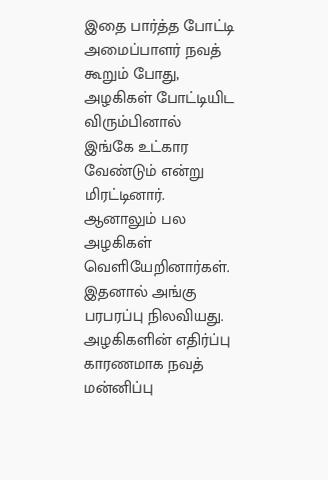இதை பார்த்த போட்டி அமைப்பாளர் நவத் கூறும் போது, அழகிகள் போட்டியிட விரும்பினால் இங்கே உட்கார வேண்டும் என்று மிரட்டினார். ஆனாலும் பல அழகிகள் வெளியேறினார்கள். இதனால் அங்கு பரபரப்பு நிலவியது. அழகிகளின் எதிர்ப்பு காரணமாக நவத் மன்னிப்பு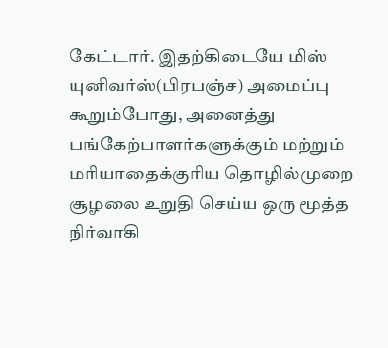கேட்டார். இதற்கிடையே மிஸ் யுனிவர்ஸ்(பிரபஞ்ச) அமைப்பு கூறும்போது, அனைத்து பங்கேற்பாளர்களுக்கும் மற்றும் மரியாதைக்குரிய தொழில்முறை சூழலை உறுதி செய்ய ஒரு மூத்த நிர்வாகி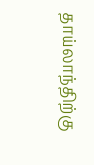தாய்லாந்திற்கு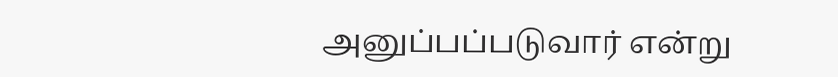அனுப்பப்படுவார் என்று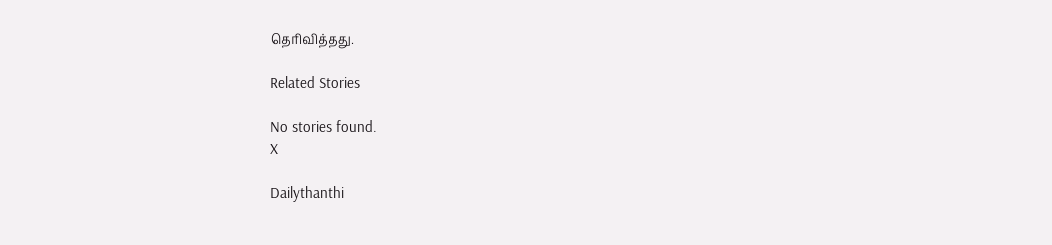தெரிவித்தது.

Related Stories

No stories found.
X

Dailythanthi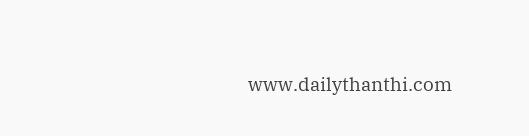www.dailythanthi.com